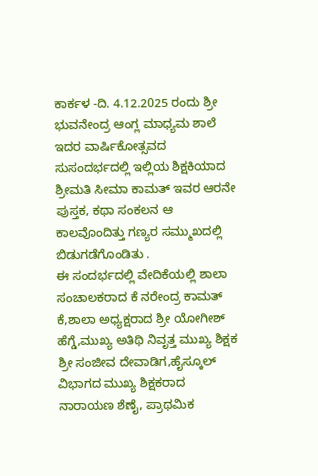ಕಾರ್ಕಳ -ದಿ. 4.12.2025 ರಂದು ಶ್ರೀ ಭುವನೇಂದ್ರ ಆಂಗ್ಲ ಮಾಧ್ಯಮ ಶಾಲೆ ಇದರ ವಾರ್ಷಿಕೋತ್ಸವದ ಸುಸಂದರ್ಭದಲ್ಲಿ ಇಲ್ಲಿಯ ಶಿಕ್ಷಕಿಯಾದ ಶ್ರೀಮತಿ ಸೀಮಾ ಕಾಮತ್ ಇವರ ಆರನೇ ಪುಸ್ತಕ, ಕಥಾ ಸಂಕಲನ ಆ ಕಾಲವೊಂದಿತ್ತು ಗಣ್ಯರ ಸಮ್ಮುಖದಲ್ಲಿ ಬಿಡುಗಡೆಗೊಂಡಿತು .
ಈ ಸಂದರ್ಭದಲ್ಲಿ ವೇದಿಕೆಯಲ್ಲಿ ಶಾಲಾ ಸಂಚಾಲಕರಾದ ಕೆ ನರೇಂದ್ರ ಕಾಮತ್ ಕೆ,ಶಾಲಾ ಅಧ್ಯಕ್ಷರಾದ ಶ್ರೀ ಯೋಗೀಶ್ ಹೆಗ್ಡೆ,ಮುಖ್ಯ ಅತಿಥಿ ನಿವೃತ್ತ ಮುಖ್ಯ ಶಿಕ್ಷಕ ಶ್ರೀ ಸಂಜೀವ ದೇವಾಡಿಗ,ಹೈಸ್ಕೂಲ್ ವಿಭಾಗದ ಮುಖ್ಯ ಶಿಕ್ಷಕರಾದ ನಾರಾಯಣ ಶೆಣೈ, ಪ್ರಾಥಮಿಕ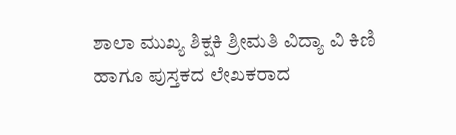ಶಾಲಾ ಮುಖ್ಯ ಶಿಕ್ಷಕಿ ಶ್ರೀಮತಿ ವಿದ್ಯಾ ವಿ ಕಿಣಿ ಹಾಗೂ ಪುಸ್ತಕದ ಲೇಖಕರಾದ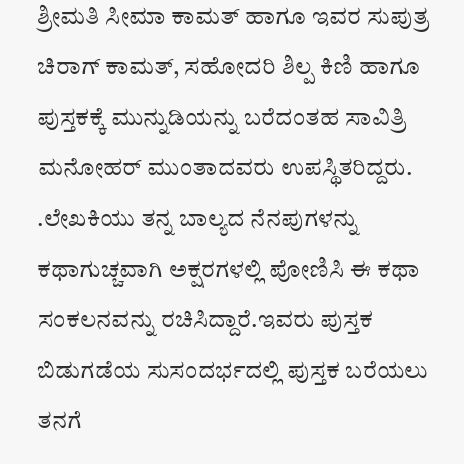ಶ್ರೀಮತಿ ಸೀಮಾ ಕಾಮತ್ ಹಾಗೂ ಇವರ ಸುಪುತ್ರ ಚಿರಾಗ್ ಕಾಮತ್, ಸಹೋದರಿ ಶಿಲ್ಪ ಕಿಣಿ ಹಾಗೂ ಪುಸ್ತಕಕ್ಕೆ ಮುನ್ನುಡಿಯನ್ನು ಬರೆದಂತಹ ಸಾವಿತ್ರಿ ಮನೋಹರ್ ಮುಂತಾದವರು ಉಪಸ್ಥಿತರಿದ್ದರು.
.ಲೇಖಕಿಯು ತನ್ನ ಬಾಲ್ಯದ ನೆನಪುಗಳನ್ನು ಕಥಾಗುಚ್ಚವಾಗಿ ಅಕ್ಷರಗಳಲ್ಲಿ ಪೋಣಿಸಿ ಈ ಕಥಾ ಸಂಕಲನವನ್ನು ರಚಿಸಿದ್ದಾರೆ.ಇವರು ಪುಸ್ತಕ ಬಿಡುಗಡೆಯ ಸುಸಂದರ್ಭದಲ್ಲಿ ಪುಸ್ತಕ ಬರೆಯಲು ತನಗೆ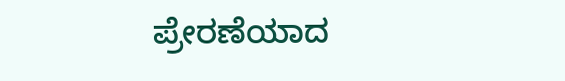ಪ್ರೇರಣೆಯಾದ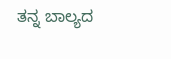ತನ್ನ ಬಾಲ್ಯದ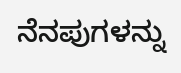ನೆನಪುಗಳನ್ನು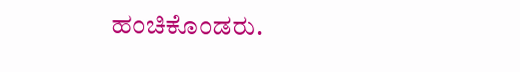ಹಂಚಿಕೊಂಡರು.